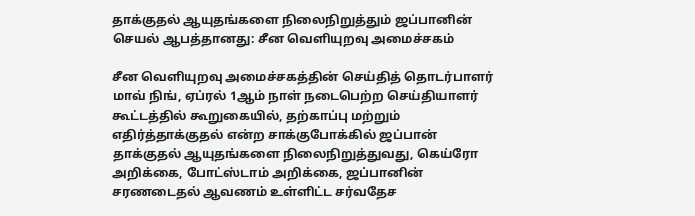தாக்குதல் ஆயுதங்களை நிலைநிறுத்தும் ஜப்பானின் செயல் ஆபத்தானது: சீன வெளியுறவு அமைச்சகம்

சீன வெளியுறவு அமைச்சகத்தின் செய்தித் தொடர்பாளர் மாவ் நிங், ஏப்ரல் 1ஆம் நாள் நடைபெற்ற செய்தியாளர் கூட்டத்தில் கூறுகையில், தற்காப்பு மற்றும் எதிர்த்தாக்குதல் என்ற சாக்குபோக்கில் ஜப்பான் தாக்குதல் ஆயுதங்களை நிலைநிறுத்துவது, கெய்ரோ அறிக்கை, போட்ஸ்டாம் அறிக்கை, ஜப்பானின் சரணடைதல் ஆவணம் உள்ளிட்ட சர்வதேச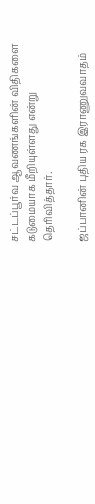சட்டப்பூர்வ ஆவணங்களின் விதிகளை கடுமையாக மீறியுள்ளது என்று தெரிவித்தார்.

ஜப்பானின் புதிய ரக இராணுவவாதம்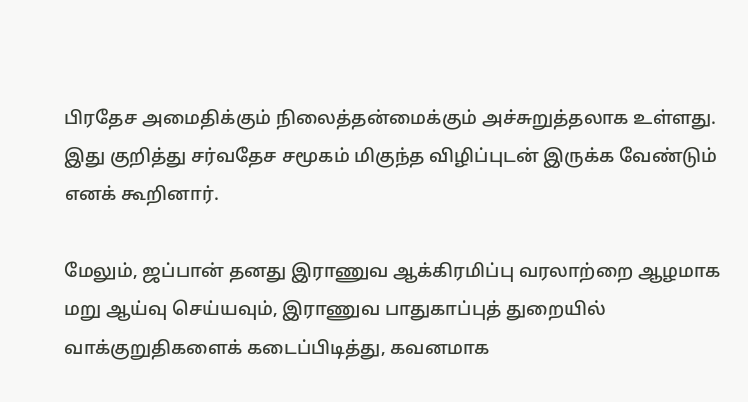பிரதேச அமைதிக்கும் நிலைத்தன்மைக்கும் அச்சுறுத்தலாக உள்ளது. இது குறித்து சர்வதேச சமூகம் மிகுந்த விழிப்புடன் இருக்க வேண்டும் எனக் கூறினார்.

மேலும், ஜப்பான் தனது இராணுவ ஆக்கிரமிப்பு வரலாற்றை ஆழமாக மறு ஆய்வு செய்யவும், இராணுவ பாதுகாப்புத் துறையில் வாக்குறுதிகளைக் கடைப்பிடித்து, கவனமாக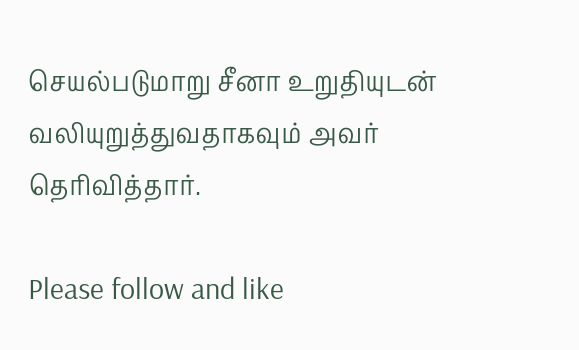செயல்படுமாறு சீனா உறுதியுடன் வலியுறுத்துவதாகவும் அவர் தெரிவித்தார்.

Please follow and like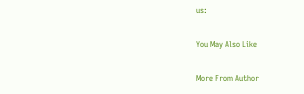us:

You May Also Like

More From Author